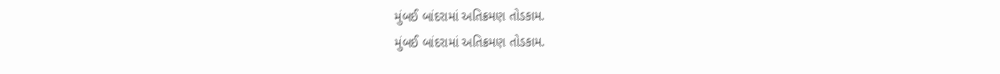મુંબઈ બાંદરામાં અતિક્રમણ તોડકામ.
મુંબઈ બાંદરામાં અતિક્રમણ તોડકામ.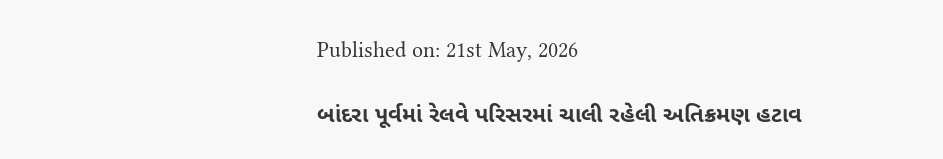Published on: 21st May, 2026

બાંદરા પૂર્વમાં રેલવે પરિસરમાં ચાલી રહેલી અતિક્રમણ હટાવ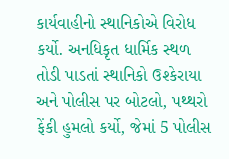કાર્યવાહીનો સ્થાનિકોએ વિરોધ કર્યો. અનધિકૃત ધાર્મિક સ્થળ તોડી પાડતાં સ્થાનિકો ઉશ્કેરાયા અને પોલીસ પર બોટલો, પથ્થરો ફેંકી હુમલો કર્યો, જેમાં 5 પોલીસ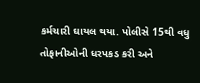કર્મચારી ઘાયલ થયા. પોલીસે 15થી વધુ તોફાનીઓની ધરપકડ કરી અને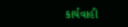કાર્યવાહી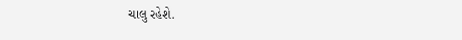ચાલુ રહેશે.